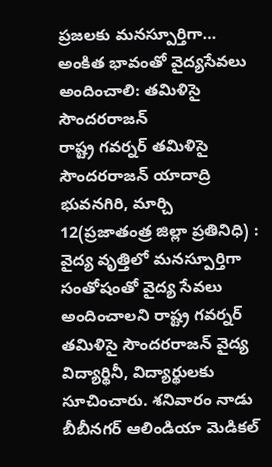ప్రజలకు మనస్పూర్తిగా… అంకిత భావంతో వైద్యసేవలు అందించాలి: తమిళిసై సౌందరరాజన్
రాష్ట్ర గవర్నర్ తమిళిసై సౌందరరాజన్ యాదాద్రి భువనగిరి, మార్చి 12(ప్రజాతంత్ర జిల్లా ప్రతినిధి) : వైద్య వృత్తిలో మనస్పూర్తిగా సంతోషంతో వైద్య సేవలు అందించాలని రాష్ట్ర గవర్నర్ తమిళిసై సౌందరరాజన్ వైద్య విద్యార్థినీ, విద్యార్థులకు సూచించారు. శనివారం నాడు బీబీనగర్ ఆలిండియా మెడికల్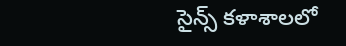సైన్స్ కళాశాలలో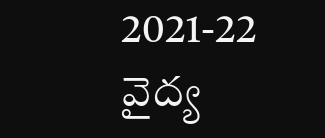2021-22 వైద్య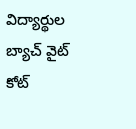విద్యార్థుల బ్యాచ్ వైట్ కోట్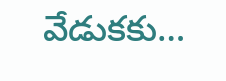వేడుకకు…